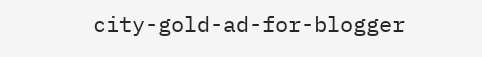city-gold-ad-for-blogger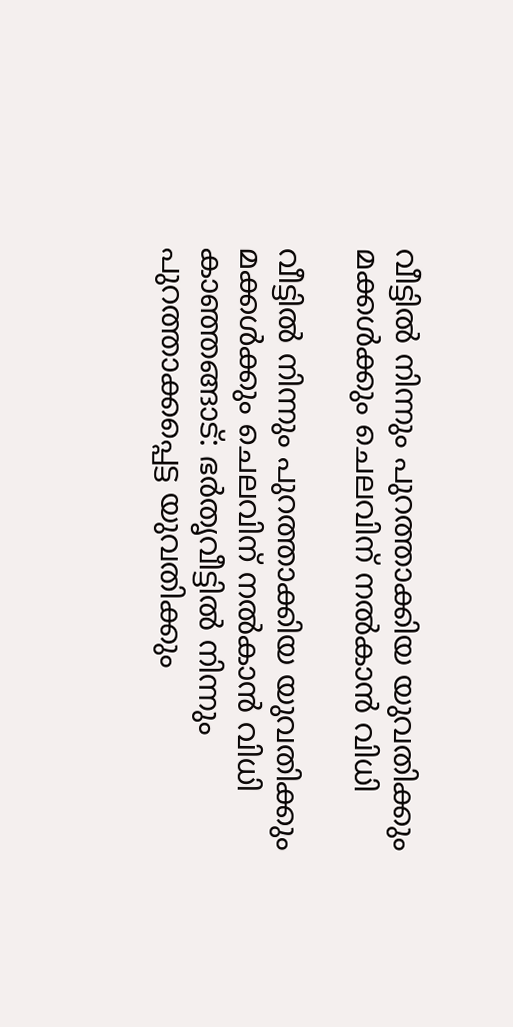വീട്ടില്‍ നിന്നും പുറത്താക്കിയ യുവതിക്കും മക്കള്‍ക്കും ചെലവിന് നല്‍കാന്‍ വിധി

വീട്ടില്‍ നിന്നും പുറത്താക്കിയ യുവതിക്കും മക്കള്‍ക്കും ചെലവിന് നല്‍കാന്‍ വിധി
കാഞ്ഞങ്ങാട്: ഭര്‍തൃവീട്ടില്‍ നിന്നും പുറത്താക്കപ്പെട്ട യുവതിക്കും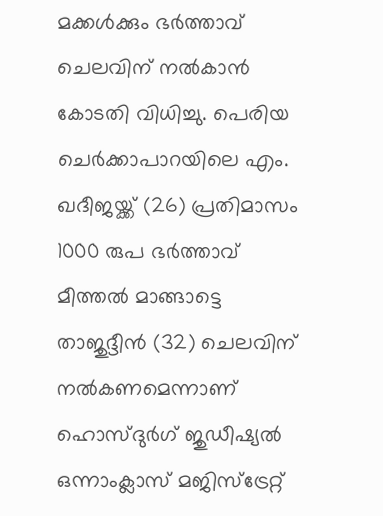മക്കള്‍ക്കും ഭര്‍ത്താവ് ചെലവിന് നല്‍കാന്‍ കോടതി വിധിച്ചു. പെരിയ ചെര്‍ക്കാപാറയിലെ എം. ഖദീജയ്ക്ക് (26) പ്രതിമാസം 1000 രുപ ഭര്‍ത്താവ് മീത്തല്‍ മാങ്ങാട്ടെ താജുദ്ദീന്‍ (32) ചെലവിന് നല്‍കണമെന്നാണ് ഹൊസ്ദുര്‍ഗ് ജുഡീഷ്യല്‍ ഒന്നാംക്ലാസ് മജിസ്‌ട്രേറ്റ്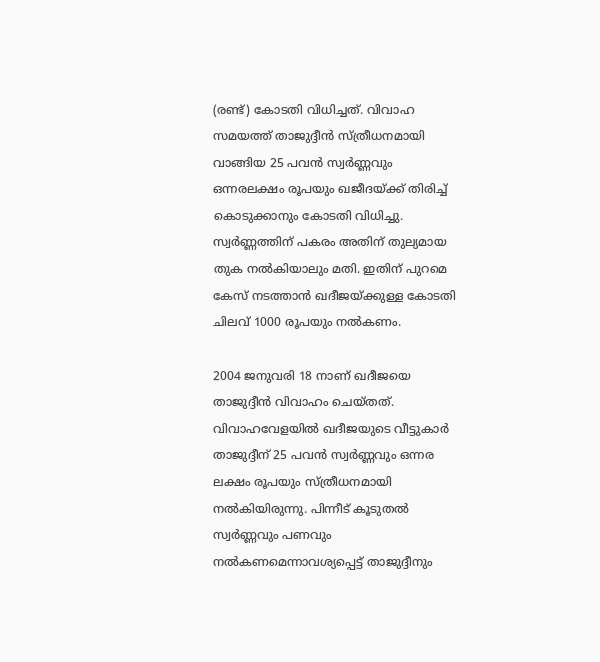(രണ്ട്) കോടതി വിധിച്ചത്. വിവാഹ സമയത്ത് താജുദ്ദീന്‍ സ്ത്രീധനമായി വാങ്ങിയ 25 പവന്‍ സ്വര്‍ണ്ണവും ഒന്നരലക്ഷം രൂപയും ഖജീദയ്ക്ക് തിരിച്ച് കൊടുക്കാനും കോടതി വിധിച്ചു.
സ്വര്‍ണ്ണത്തിന് പകരം അതിന് തുല്യമായ തുക നല്‍കിയാലും മതി. ഇതിന് പുറമെ കേസ് നടത്താന്‍ ഖദീജയ്ക്കുള്ള കോടതി ചിലവ് 1000 രൂപയും നല്‍കണം.

2004 ജനുവരി 18 നാണ് ഖദീജയെ താജുദ്ദീന്‍ വിവാഹം ചെയ്തത്. വിവാഹവേളയില്‍ ഖദീജയുടെ വീട്ടുകാര്‍ താജുദ്ദീന് 25 പവന്‍ സ്വര്‍ണ്ണവും ഒന്നര ലക്ഷം രൂപയും സ്ത്രീധനമായി നല്‍കിയിരുന്നു. പിന്നീട് കൂടുതല്‍ സ്വര്‍ണ്ണവും പണവും നല്‍കണമെന്നാവശ്യപ്പെട്ട് താജുദ്ദീനും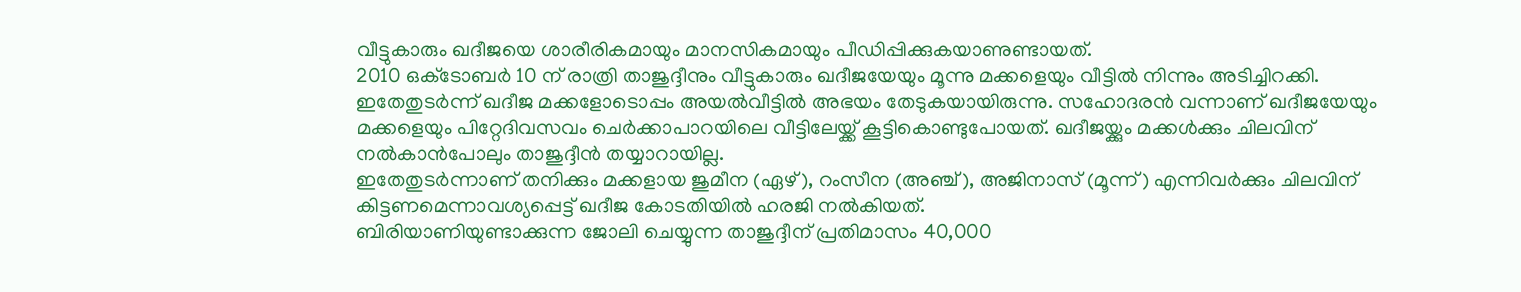വീട്ടുകാരും ഖദീജയെ ശാരീരികമായും മാനസികമായും പീഡിപ്പിക്കുകയാണുണ്ടായത്.
2010 ഒക്‌ടോബര്‍ 10 ന് രാത്രി താജുദ്ദീനും വീട്ടുകാരും ഖദീജയേയും മൂന്നു മക്കളെയും വീട്ടില്‍ നിന്നും അടിച്ചിറക്കി. ഇതേതുടര്‍ന്ന് ഖദീജ മക്കളോടൊപ്പം അയല്‍വീട്ടില്‍ അഭയം തേടുകയായിരുന്നു. സഹോദരന്‍ വന്നാണ് ഖദീജയേയും മക്കളെയും പിറ്റേദിവസവം ചെര്‍ക്കാപാറയിലെ വീട്ടിലേയ്ക്ക് കൂട്ടികൊണ്ടുപോയത്. ഖദീജയ്ക്കും മക്കള്‍ക്കും ചിലവിന് നല്‍കാന്‍പോലും താജുദ്ദീന്‍ തയ്യാറായില്ല.
ഇതേതുടര്‍ന്നാണ് തനിക്കും മക്കളായ ജുമീന (ഏഴ്), റംസീന (അഞ്ച്), അജിനാസ് (മൂന്ന്) എന്നിവര്‍ക്കും ചിലവിന് കിട്ടണമെന്നാവശ്യപ്പെട്ട് ഖദീജ കോടതിയില്‍ ഹരജി നല്‍കിയത്.
ബിരിയാണിയുണ്ടാക്കുന്ന ജോലി ചെയ്യുന്ന താജുദ്ദീന് പ്രതിമാസം 40,000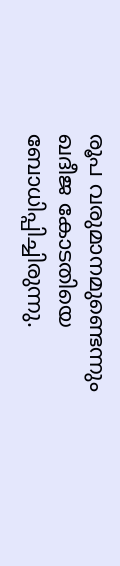രൂപ വരുമാനമുണ്ടെന്നും ഖദീജ കോടതിയെ ബോധിപ്പിച്ചിരുന്നു.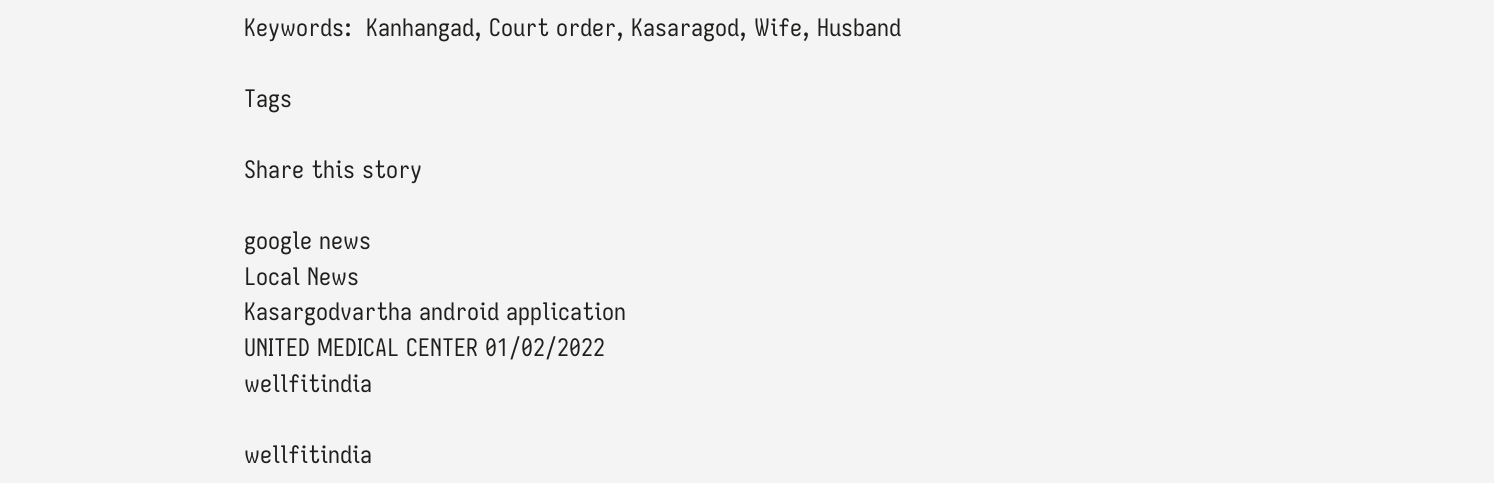Keywords:  Kanhangad, Court order, Kasaragod, Wife, Husband

Tags

Share this story

google news
Local News
Kasargodvartha android application
UNITED MEDICAL CENTER 01/02/2022
wellfitindia

wellfitindia